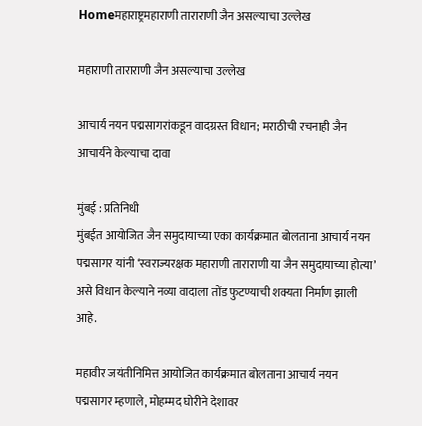Homeमहाराष्ट्रमहाराणी ताराराणी जैन असल्याचा उल्लेख

महाराणी ताराराणी जैन असल्याचा उल्लेख

आचार्य नयन पद्मसागरांकडून वादग्रस्त विधान; मराठीची रचनाही जैन आचार्यने केल्याचा दावा

मुंबई : प्रतिनिधी
मुंबईत आयोजित जैन समुदायाच्या एका कार्यक्रमात बोलताना आचार्य नयन पद्मसागर यांनी ‘स्वराज्यरक्षक महाराणी ताराराणी या जैन समुदायाच्या होत्या’ असे विधान केल्याने नव्या वादाला तोंड फुटण्याची शक्यता निर्माण झाली आहे.

महावीर जयंतीनिमित्त आयोजित कार्यक्रमात बोलताना आचार्य नयन पद्मसागर म्हणाले, मोहम्मद घोरीने देशावर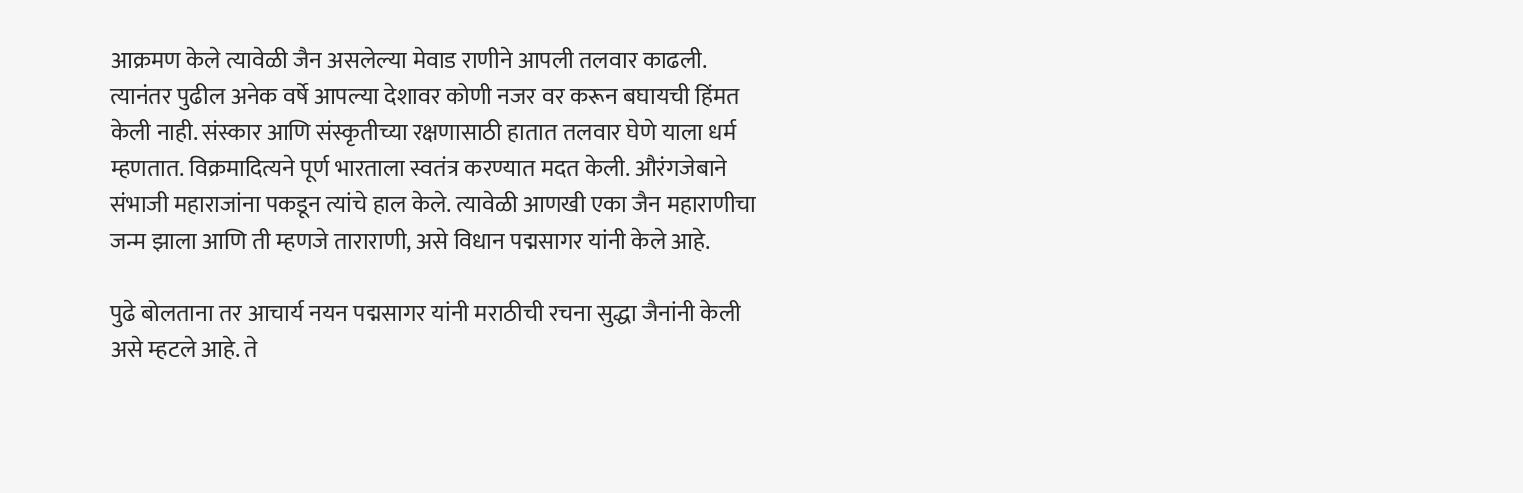आक्रमण केले त्यावेळी जैन असलेल्या मेवाड राणीने आपली तलवार काढली. त्यानंतर पुढील अनेक वर्षे आपल्या देशावर कोणी नजर वर करून बघायची हिंमत केली नाही. संस्कार आणि संस्कृतीच्या रक्षणासाठी हातात तलवार घेणे याला धर्म म्हणतात. विक्रमादित्यने पूर्ण भारताला स्वतंत्र करण्यात मदत केली. औरंगजेबाने संभाजी महाराजांना पकडून त्यांचे हाल केले. त्यावेळी आणखी एका जैन महाराणीचा जन्म झाला आणि ती म्हणजे ताराराणी, असे विधान पद्मसागर यांनी केले आहे.

पुढे बोलताना तर आचार्य नयन पद्मसागर यांनी मराठीची रचना सुद्धा जैनांनी केली असे म्हटले आहे. ते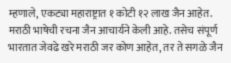म्हणाले, एकट्या महाराष्ट्रात १ कोटी १२ लाख जैन आहेत. मराठी भाषेची रचना जैन आचार्यने केली आहे. तसेच संपूर्ण भारतात जेवढे खरे मराठी जर कोण आहेत, तर ते सगळे जैन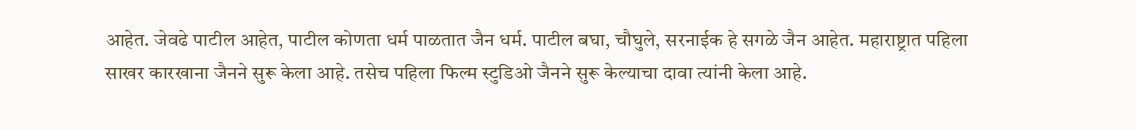आहेत. जेवढे पाटील आहेत, पाटील कोणता धर्म पाळतात जैन धर्म. पाटील बघा, चौघुले, सरनाईक हे सगळे जैन आहेत. महाराष्ट्रात पहिला साखर कारखाना जैनने सुरू केला आहे. तसेच पहिला फिल्म स्टुडिओ जैनने सुरू केल्याचा दावा त्यांनी केला आहे.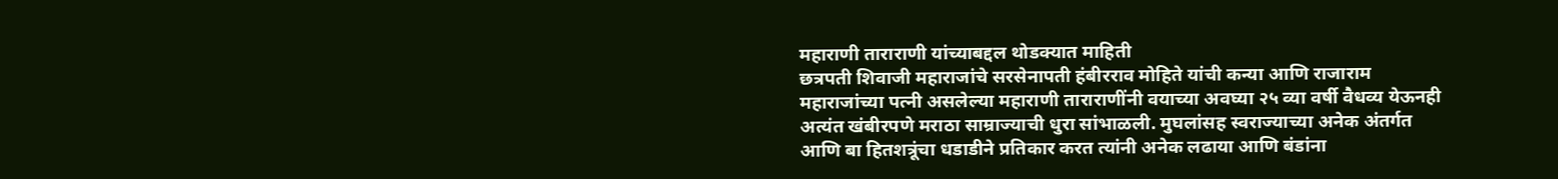महाराणी ताराराणी यांच्याबद्दल थोडक्यात माहिती
छत्रपती शिवाजी महाराजांचे सरसेनापती हंबीरराव मोहिते यांची कन्या आणि राजाराम महाराजांच्या पत्नी असलेल्या महाराणी ताराराणींनी वयाच्या अवघ्या २५ व्या वर्षी वैधव्य येऊनही अत्यंत खंबीरपणे मराठा साम्राज्याची धुरा सांभाळली. मुघलांसह स्वराज्याच्या अनेक अंतर्गत आणि बा हितशत्रूंचा धडाडीने प्रतिकार करत त्यांनी अनेक लढाया आणि बंडांना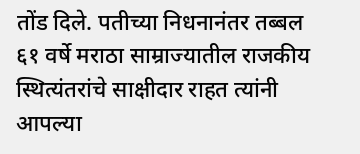तोंड दिले. पतीच्या निधनानंतर तब्बल ६१ वर्षे मराठा साम्राज्यातील राजकीय स्थित्यंतरांचे साक्षीदार राहत त्यांनी आपल्या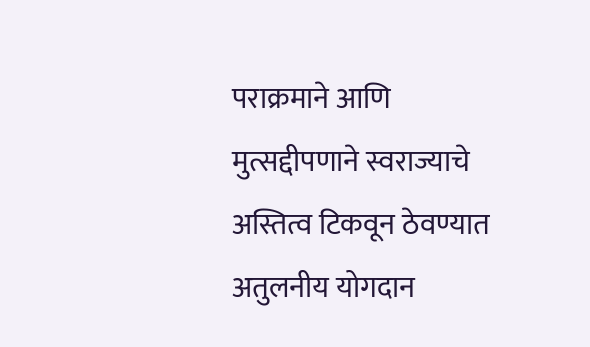पराक्रमाने आणि मुत्सद्दीपणाने स्वराज्याचे अस्तित्व टिकवून ठेवण्यात अतुलनीय योगदान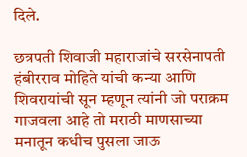दिले.

छत्रपती शिवाजी महाराजांचे सरसेनापती हंबीरराव मोहिते यांची कन्या आणि शिवरायांची सून म्हणून त्यांनी जो पराक्रम गाजवला आहे तो मराठी माणसाच्या मनातून कधीच पुसला जाऊ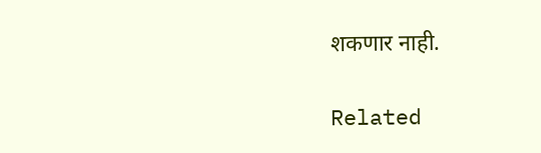शकणार नाही.

Related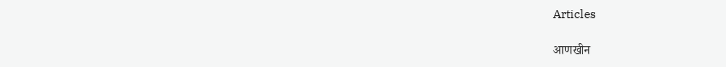Articles

आणखीन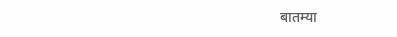बातम्या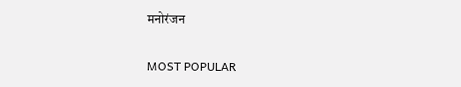मनोरंजन

MOST POPULAR